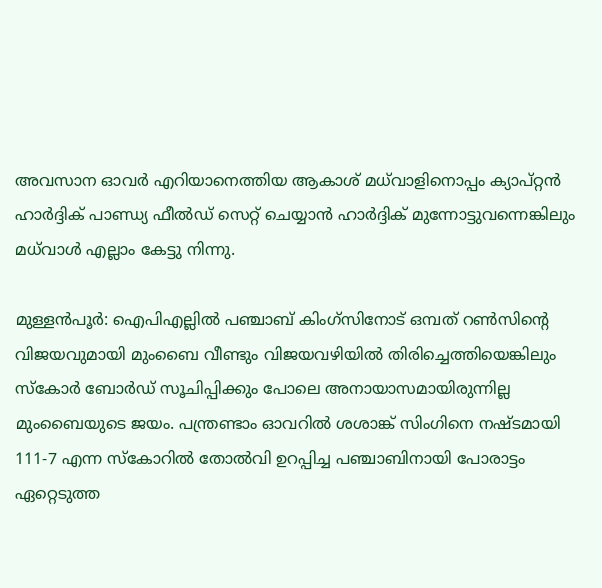അവസാന ഓവര്‍ എറിയാനെത്തിയ ആകാശ് മധ്‌വാളിനൊപ്പം ക്യാപ്റ്റന്‍ ഹാര്‍ദ്ദിക് പാണ്ഡ്യ ഫീല്‍ഡ് സെറ്റ് ചെയ്യാൻ ഹാര്‍ദ്ദിക് മുന്നോട്ടുവന്നെങ്കിലും മധ്‌വാള്‍ എല്ലാം കേട്ടു നിന്നു.

മുള്ളൻപൂര്‍: ഐപിഎല്ലില്‍ പഞ്ചാബ് കിംഗ്സിനോട് ഒമ്പത് റണ്‍സിന്‍റെ വിജയവുമായി മുംബൈ വീണ്ടും വിജയവഴിയില്‍ തിരിച്ചെത്തിയെങ്കിലും സ്കോര്‍ ബോര്‍ഡ് സൂചിപ്പിക്കും പോലെ അനായാസമായിരുന്നില്ല മുംബൈയുടെ ജയം. പന്ത്രണ്ടാം ഓവറില്‍ ശശാങ്ക് സിംഗിനെ നഷ്ടമായി 111-7 എന്ന സ്കോറില്‍ തോല്‍വി ഉറപ്പിച്ച പ‍ഞ്ചാബിനായി പോരാട്ടം ഏറ്റെടുത്ത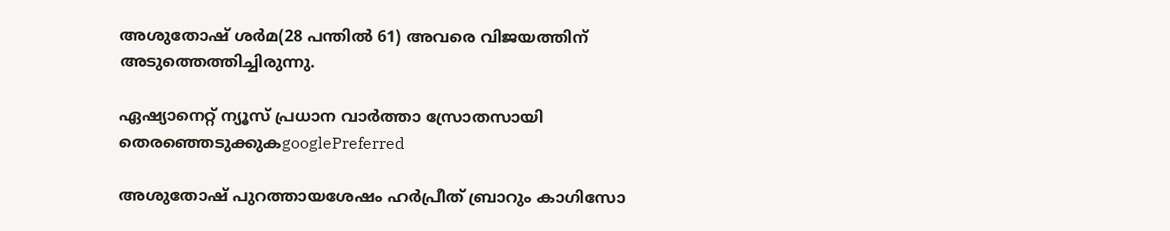അശുതോഷ് ശര്‍മ(28 പന്തില്‍ 61) അവരെ വിജയത്തിന് അടുത്തെത്തിച്ചിരുന്നു.

ഏഷ്യാനെറ്റ് ന്യൂസ് പ്രധാന വാർത്താ സ്രോതസായി തെരഞ്ഞെടുക്കുകgooglePreferred

അശുതോഷ് പുറത്തായശേഷം ഹര്‍പ്രീത് ബ്രാറും കാഗിസോ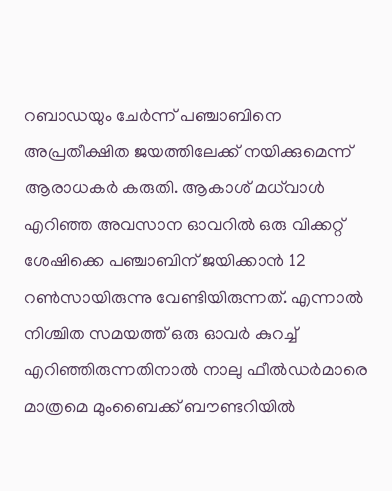റബാഡയും ചേര്‍ന്ന് പഞ്ചാബിനെ അപ്രതീക്ഷിത ജയത്തിലേക്ക് നയിക്കുമെന്ന് ആരാധകര്‍ കരുതി. ആകാശ് മധ്‌വാള്‍ എറിഞ്ഞ അവസാന ഓവറില്‍ ഒരു വിക്കറ്റ് ശേഷിക്കെ പഞ്ചാബിന് ജയിക്കാന്‍ 12 റണ്‍സായിരുന്നു വേണ്ടിയിരുന്നത്. എന്നാല്‍ നിശ്ചിത സമയത്ത് ഒരു ഓവര്‍ കുറച്ച് എറിഞ്ഞിരുന്നതിനാല്‍ നാലു ഫീല്‍ഡര്‍മാരെ മാത്രമെ മുംബൈക്ക് ബൗണ്ടറിയില്‍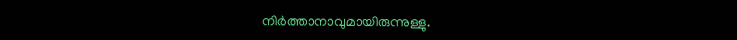നിര്‍ത്താനാവുമായിരുന്നുള്ളു.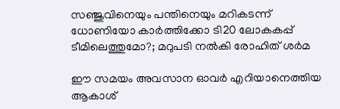സഞ്ജുവിനെയും പന്തിനെയും മറികടന്ന് ധോണിയോ കാര്‍ത്തിക്കോ ടി20 ലോകകപ്പ് ടീമിലെത്തുമോ?; മറുപടി നല്‍കി രോഹിത് ശര്‍മ

ഈ സമയം അവസാന ഓവര്‍ എറിയാനെത്തിയ ആകാശ്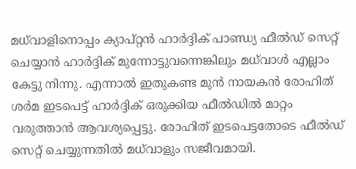മധ്‌വാളിനൊപ്പം ക്യാപ്റ്റന്‍ ഹാര്‍ദ്ദിക് പാണ്ഡ്യ ഫീല്‍ഡ് സെറ്റ് ചെയ്യാൻ ഹാര്‍ദ്ദിക് മുന്നോട്ടുവന്നെങ്കിലും മധ്‌വാള്‍ എല്ലാം കേട്ടു നിന്നു. എന്നാല്‍ ഇതുകണ്ട മുന്‍ നായകന്‍ രോഹിത് ശര്‍മ ഇടപെട്ട് ഹാര്‍ദ്ദിക് ഒരുക്കിയ ഫീല്‍ഡില്‍ മാറ്റം വരുത്താന്‍ ആവശ്യപ്പെട്ടു. രോഹിത് ഇടപെട്ടതോടെ ഫീല്‍ഡ് സെറ്റ് ചെയ്യുന്നതില്‍ മധ്‌വാളും സജീവമായി.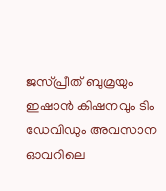ജസ്പ്രീത് ബുമ്രയും ഇഷാന്‍ കിഷനവും ടിം ഡേവിഡും അവസാന ഓവറിലെ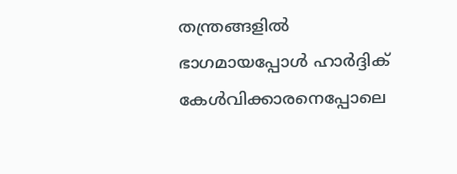തന്ത്രങ്ങളില്‍ ഭാഗമായപ്പോള്‍ ഹാര്‍ദ്ദിക് കേള്‍വിക്കാരനെപ്പോലെ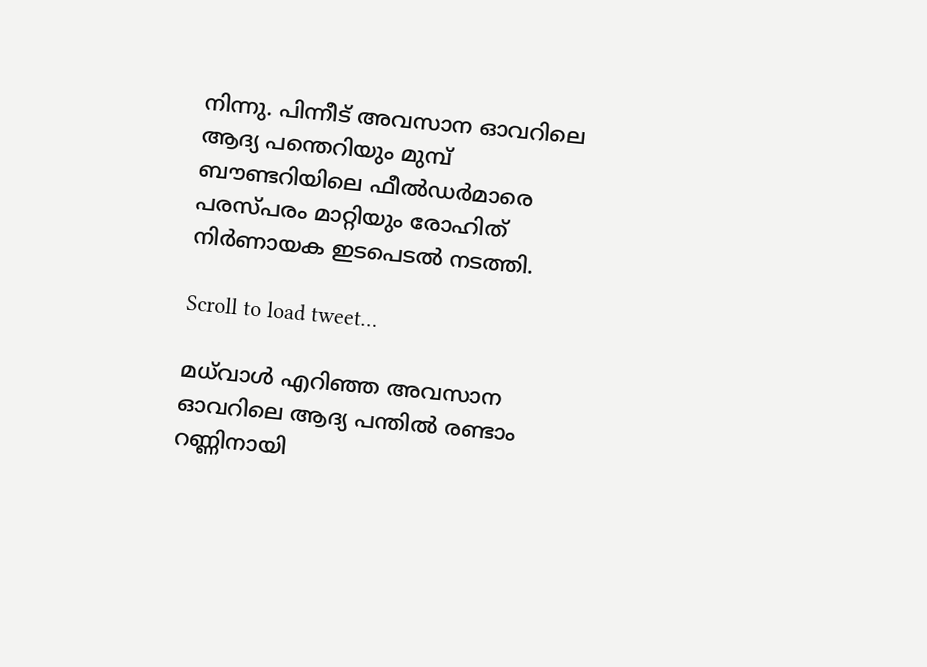നിന്നു. പിന്നീട് അവസാന ഓവറിലെ ആദ്യ പന്തെറിയും മുമ്പ് ബൗണ്ടറിയിലെ ഫീല്‍ഡര്‍മാരെ പരസ്പരം മാറ്റിയും രോഹിത് നിര്‍ണായക ഇടപെടല്‍ നടത്തി.

Scroll to load tweet…

മധ്‌വാൾ എറിഞ്ഞ അവസാന ഓവറിലെ ആദ്യ പന്തില്‍ രണ്ടാം റണ്ണിനായി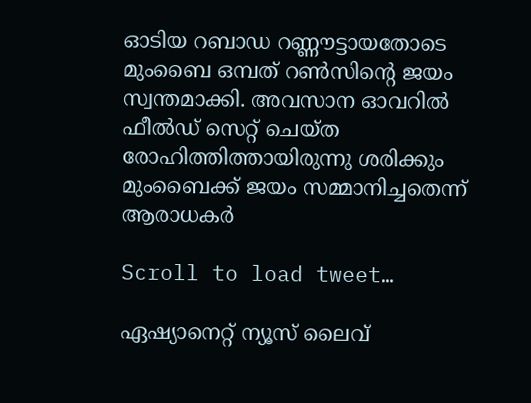ഓടിയ റബാഡ റണ്ണൗട്ടായതോടെ മുംബൈ ഒമ്പത് റണ്‍സിന്‍റെ ജയം സ്വന്തമാക്കി. അവസാന ഓവറില്‍ ഫീല്‍‍ഡ് സെറ്റ് ചെയ്ത രോഹിത്തിത്തായിരുന്നു ശരിക്കും മുംബൈക്ക് ജയം സമ്മാനിച്ചതെന്ന് ആരാധകര്‍

Scroll to load tweet…

ഏഷ്യാനെറ്റ് ന്യൂസ് ലൈവ്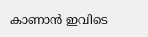കാണാന്‍ ഇവിടെ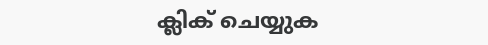ക്ലിക് ചെയ്യുക